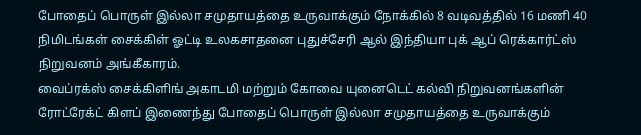போதைப் பொருள் இல்லா சமுதாயத்தை உருவாக்கும் நோக்கில் 8 வடிவத்தில் 16 மணி 40 நிமிடங்கள் சைக்கிள் ஓட்டி உலகசாதனை புதுச்சேரி ஆல் இந்தியா புக் ஆப் ரெக்கார்ட்ஸ் நிறுவனம் அங்கீகாரம்.
வைப்ரக்ஸ் சைக்கிளிங் அகாடமி மற்றும் கோவை யுனைடெட் கல்வி நிறுவனங்களின் ரோட்ரேக்ட் கிளப் இணைந்து போதைப் பொருள் இல்லா சமுதாயத்தை உருவாக்கும்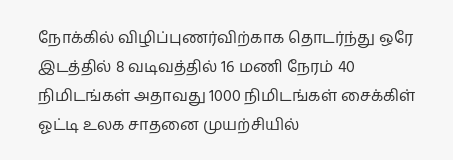நோக்கில் விழிப்புணர்விற்காக தொடர்ந்து ஒரே இடத்தில் 8 வடிவத்தில் 16 மணி நேரம் 40 நிமிடங்கள் அதாவது 1000 நிமிடங்கள் சைக்கிள் ஓட்டி உலக சாதனை முயற்சியில்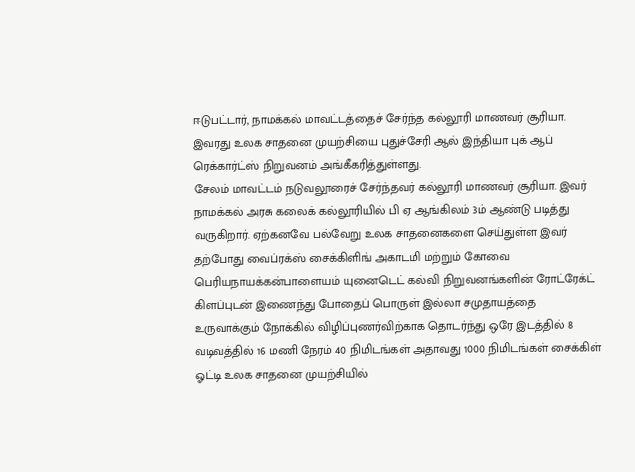ஈடுபட்டார், நாமக்கல் மாவட்டத்தைச் சேர்ந்த கல்லூரி மாணவர் சூரியா. இவரது உலக சாதனை முயற்சியை புதுச்சேரி ஆல் இந்தியா புக் ஆப் ரெக்கார்ட்ஸ் நிறுவனம் அங்கீகரித்துள்ளது.
சேலம் மாவட்டம் நடுவலூரைச் சேர்ந்தவர் கல்லூரி மாணவர் சூரியா. இவர் நாமக்கல் அரசு கலைக் கல்லூரியில் பி ஏ ஆங்கிலம் 3ம் ஆண்டு படித்து வருகிறார். ஏற்கனவே பல்வேறு உலக சாதனைகளை செய்துள்ள இவர் தற்போது வைப்ரக்ஸ் சைக்கிளிங் அகாடமி மற்றும் கோவை பெரியநாயக்கன்பாளையம் யுனைடெட் கல்வி நிறுவனங்களின் ரோட்ரேக்ட் கிளப்புடன் இணைந்து போதைப் பொருள் இல்லா சமுதாயத்தை உருவாக்கும் நோக்கில் விழிப்புணர்விற்காக தொடர்ந்து ஒரே இடத்தில் 8 வடிவத்தில் 16 மணி நேரம் 40 நிமிடங்கள் அதாவது 1000 நிமிடங்கள் சைக்கிள் ஓட்டி உலக சாதனை முயற்சியில்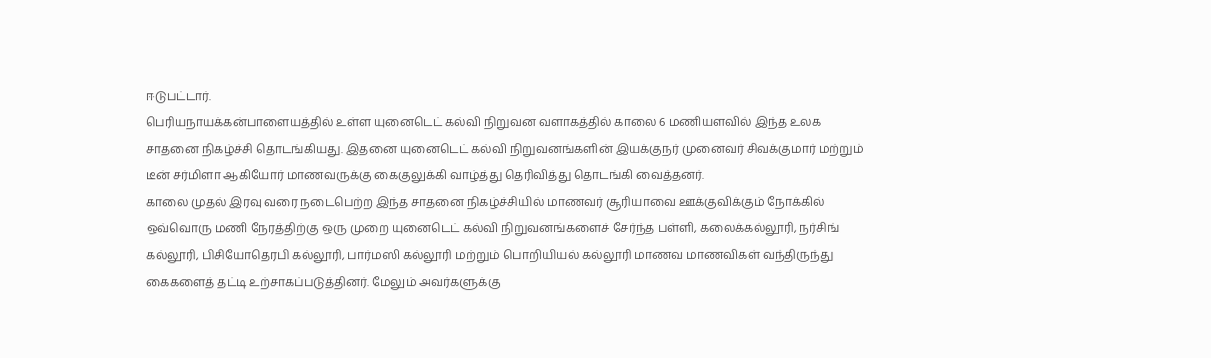ஈடுபட்டார்.
பெரியநாயக்கன்பாளையத்தில் உள்ள யுனைடெட் கல்வி நிறுவன வளாகத்தில் காலை 6 மணியளவில் இந்த உலக சாதனை நிகழ்ச்சி தொடங்கியது. இதனை யுனைடெட் கல்வி நிறுவனங்களின் இயக்குநர் முனைவர் சிவக்குமார் மற்றும் டீன் சர்மிளா ஆகியோர் மாணவருக்கு கைகுலுக்கி வாழ்த்து தெரிவித்து தொடங்கி வைத்தனர்.
காலை முதல் இரவு வரை நடைபெற்ற இந்த சாதனை நிகழ்ச்சியில் மாணவர் சூரியாவை ஊக்குவிக்கும் நோக்கில் ஒவ்வொரு மணி நேரத்திற்கு ஒரு முறை யுனைடெட் கல்வி நிறுவனங்களைச் சேர்ந்த பள்ளி, கலைக்கல்லூரி, நர்சிங் கல்லூரி, பிசியோதெரபி கல்லூரி, பார்மஸி கல்லூரி மற்றும் பொறியியல் கல்லூரி மாணவ மாணவிகள் வந்திருந்து கைகளைத் தட்டி உற்சாகப்படுத்தினர். மேலும் அவர்களுக்கு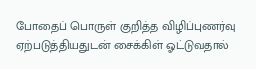போதைப் பொருள் குறித்த விழிப்புணர்வு ஏற்படுத்தியதுடன் சைக்கிள் ஓட்டுவதால்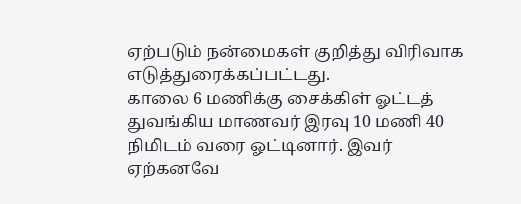ஏற்படும் நன்மைகள் குறித்து விரிவாக எடுத்துரைக்கப்பட்டது.
காலை 6 மணிக்கு சைக்கிள் ஓட்டத் துவங்கிய மாணவர் இரவு 10 மணி 40 நிமிடம் வரை ஓட்டினார். இவர் ஏற்கனவே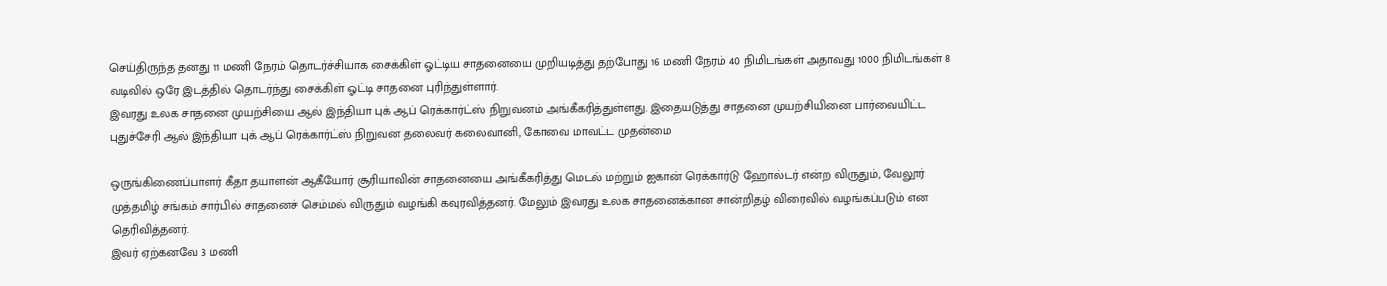செய்திருந்த தனது 11 மணி நேரம் தொடர்ச்சியாக சைக்கிள் ஓட்டிய சாதனையை முறியடித்து தற்போது 16 மணி நேரம் 40 நிமிடங்கள் அதாவது 1000 நிமிடங்கள் 8 வடிவில் ஒரே இடத்தில் தொடர்ந்து சைக்கிள் ஓட்டி சாதனை புரிந்துள்ளார்.
இவரது உலக சாதனை முயற்சியை ஆல் இந்தியா புக் ஆப் ரெக்கார்ட்ஸ் நிறுவனம் அங்கீகரித்துள்ளது. இதையடுத்து சாதனை முயற்சியினை பார்வையிட்ட புதுச்சேரி ஆல் இந்தியா புக் ஆப் ரெக்கார்ட்ஸ் நிறுவன தலைவர் கலைவானி, கோவை மாவட்ட முதன்மை

ஒருங்கிணைப்பாளர் கீதா தயாளன் ஆகீயோர் சூரியாவின் சாதனையை அங்கீகரித்து மெடல் மற்றும் ஐகான் ரெக்கார்டு ஹோல்டர் என்ற விருதும், வேலூர் முத்தமிழ் சங்கம் சார்பில் சாதனைச் செம்மல் விருதும் வழங்கி கவுரவித்தனர். மேலும் இவரது உலக சாதனைக்கான சான்றிதழ் விரைவில் வழங்கப்படும் என தெரிவித்தனர்.
இவர் ஏற்கனவே 3 மணி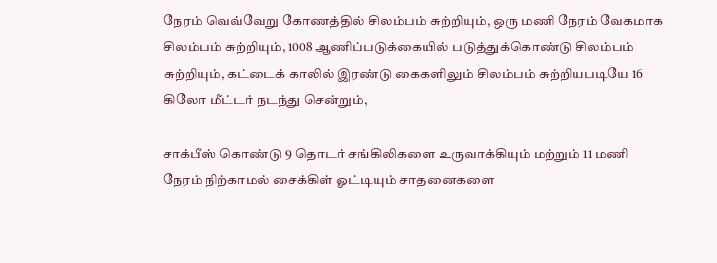நேரம் வெவ்வேறு கோணத்தில் சிலம்பம் சுற்றியும், ஒரு மணி நேரம் வேகமாக சிலம்பம் சுற்றியும், 1008 ஆணிப்படுக்கையில் படுத்துக்கொண்டு சிலம்பம் சுற்றியும், கட்டைக் காலில் இரண்டு கைகளிலும் சிலம்பம் சுற்றியபடியே 16 கிலோ மீட்டர் நடந்து சென்றும்,

சாக்பீஸ் கொண்டு 9 தொடர் சங்கிலிகளை உருவாக்கியும் மற்றும் 11 மணி நேரம் நிற்காமல் சைக்கிள் ஓட்டியும் சாதனைகளை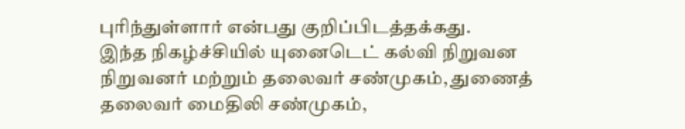புரிந்துள்ளார் என்பது குறிப்பிடத்தக்கது.
இந்த நிகழ்ச்சியில் யுனைடெட் கல்வி நிறுவன நிறுவனர் மற்றும் தலைவர் சண்முகம், துணைத் தலைவர் மைதிலி சண்முகம்,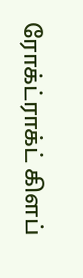ரோக்ட்ராக்ட் கிளப்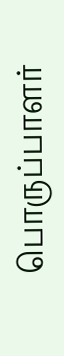பொருப்பாளர்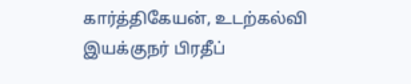கார்த்திகேயன், உடற்கல்வி இயக்குநர் பிரதீப்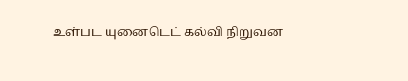உள்பட யுனைடெட் கல்வி நிறுவன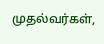முதல்வர்கள்,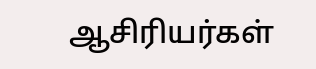ஆசிரியர்கள்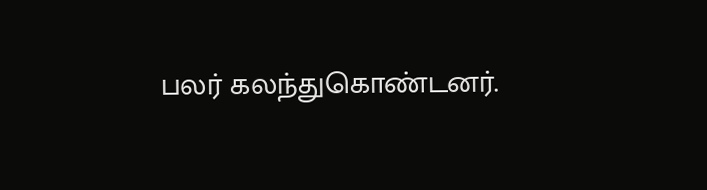பலர் கலந்துகொண்டனர்.